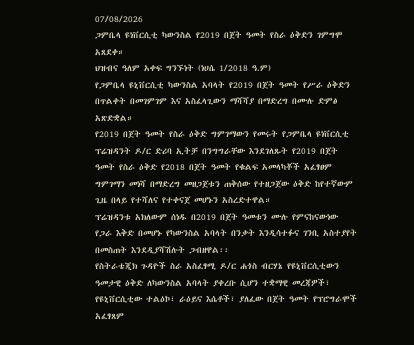07/08/2026
ጋምቤላ ዩነቨርሲቲ ካውንስል የ2019 በጀት ዓመት የስራ ዕቅድን ገምግሞ አጸደቀ።
ህዝብና ዓለም አቀፍ ግንኙነት (ነሀሴ 1/2018 ዓ.ም)
የጋምቤላ ዩኒቨርሲቲ ካውንስል አባላት የ2019 በጀት ዓመት የሥራ ዕቅድን በጥልቀት በመገምገም እና አስፈላጊውን ማሻሻያ በማድረግ በሙሉ ድምፅ አጽድቋል።
የ2019 በጀት ዓመት የስራ ዕቅድ ግምገማውን የመሩት የጋምቤላ ዩነቨርሲቲ ፕሬዝዳንት ዶ/ር ድሪባ ኢትቻ በንግግራቸው እንደገለጹት የ2019 በጀት ዓመት የስራ ዕቅድ የ2018 በጀት ዓመት የቁልፍ አመላካቾች አፈፃፀም ግምገማን መነሻ በማድረግ መዘጋጀቱን ጠቅሰው የተዘጋጀው ዕቅድ ከየተኛውም ጊዜ በላይ የተሻለና የተቀናጀ መሆኑን አስረድተዋል።
ፕሬዝዳንቱ አክለውም ሰነዱ በ2019 በጀት ዓመቱን ሙሉ የምናከናውነው የጋራ እቅድ በመሆኑ የካውንስል አባላት በንቃት እንዲሳተፉና ገንቢ አስተያየት በመስጠት እንደዲያሻሽሉት ጋብዘዋል፡፡
የስትራቴጂክ ጉዳዮች ስራ አስፈፃሚ ዶ/ር ሐጎስ ብርሃኔ የዩኒቨርሲቲውን ዓመታዊ ዕቅድ ለካውንስል አባላት ያቀረቡ ሲሆን ተቋማዊ መረጃዎች፣ የዩኒቨርሲቲው ተልዕኮ፣ ራዕይና እሴቶች፣ ያለፈው በጀት ዓመት የፕሮግራሞች አፈፃጸም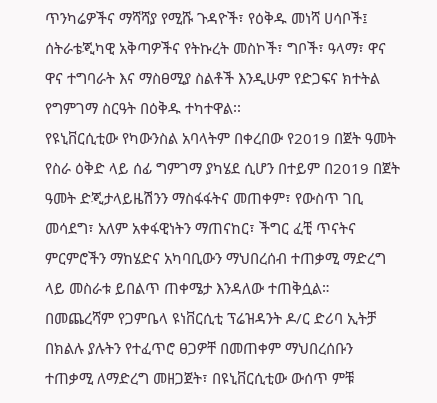ጥንካሬዎችና ማሻሻያ የሚሹ ጉዳዮች፣ የዕቅዱ መነሻ ሀሳቦች፤ ሰትራቴጂካዊ አቅጣዎችና የትኩረት መስኮች፣ ግቦች፣ ዓላማ፣ ዋና ዋና ተግባራት እና ማስፀሚያ ስልቶች እንዲሁም የድጋፍና ክተትል የግምገማ ስርዓት በዕቅዱ ተካተዋል፡፡
የዩኒቨርሲቲው የካውንስል አባላትም በቀረበው የ2019 በጀት ዓመት የስራ ዕቅድ ላይ ሰፊ ግምገማ ያካሄደ ሲሆን በተይም በ2019 በጀት ዓመት ድጂታላይዜሽንን ማስፋፋትና መጠቀም፣ የውስጥ ገቢ መሳደግ፣ አለም አቀፋዊነትን ማጠናከር፣ ችግር ፈቺ ጥናትና ምርምሮችን ማከሄድና አካባቢውን ማህበረሰብ ተጠቃሚ ማድረግ ላይ መስራቱ ይበልጥ ጠቀሜታ እንዳለው ተጠቅሷል።
በመጨረሻም የጋምቤላ ዩነቨርሲቲ ፕሬዝዳንት ዶ/ር ድሪባ ኢትቻ በክልሉ ያሉትን የተፈጥሮ ፀጋዎቸ በመጠቀም ማህበረሰቡን ተጠቃሚ ለማድረግ መዘጋጀት፣ በዩኒቨርሲቲው ውሰጥ ምቹ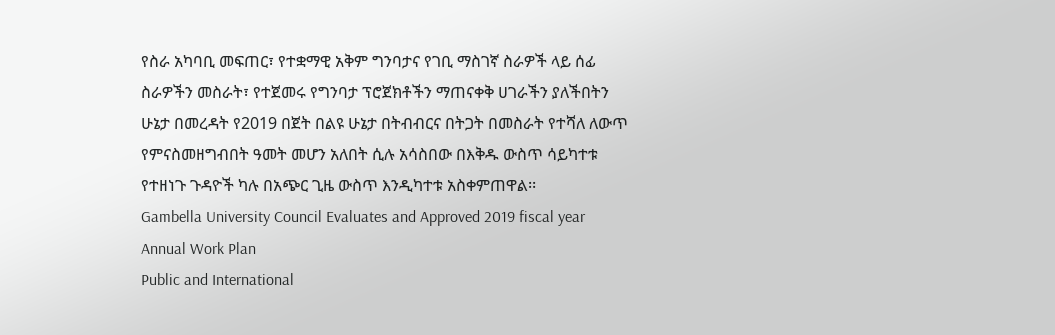የስራ አካባቢ መፍጠር፣ የተቋማዊ አቅም ግንባታና የገቢ ማስገኛ ስራዎች ላይ ሰፊ ስራዎችን መስራት፣ የተጀመሩ የግንባታ ፕሮጀክቶችን ማጠናቀቅ ሀገራችን ያለችበትን ሁኔታ በመረዳት የ2019 በጀት በልዩ ሁኔታ በትብብርና በትጋት በመስራት የተሻለ ለውጥ የምናስመዘግብበት ዓመት መሆን አለበት ሲሉ አሳስበው በእቅዱ ውስጥ ሳይካተቱ የተዘነጉ ጉዳዮች ካሉ በአጭር ጊዜ ውስጥ እንዲካተቱ አስቀምጠዋል፡፡
Gambella University Council Evaluates and Approved 2019 fiscal year Annual Work Plan
Public and International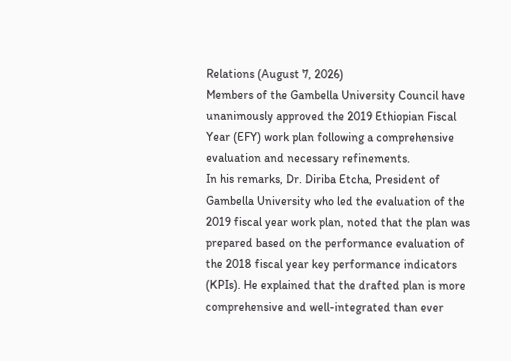Relations (August 7, 2026)
Members of the Gambella University Council have unanimously approved the 2019 Ethiopian Fiscal Year (EFY) work plan following a comprehensive evaluation and necessary refinements.
In his remarks, Dr. Diriba Etcha, President of Gambella University who led the evaluation of the 2019 fiscal year work plan, noted that the plan was prepared based on the performance evaluation of the 2018 fiscal year key performance indicators (KPIs). He explained that the drafted plan is more comprehensive and well-integrated than ever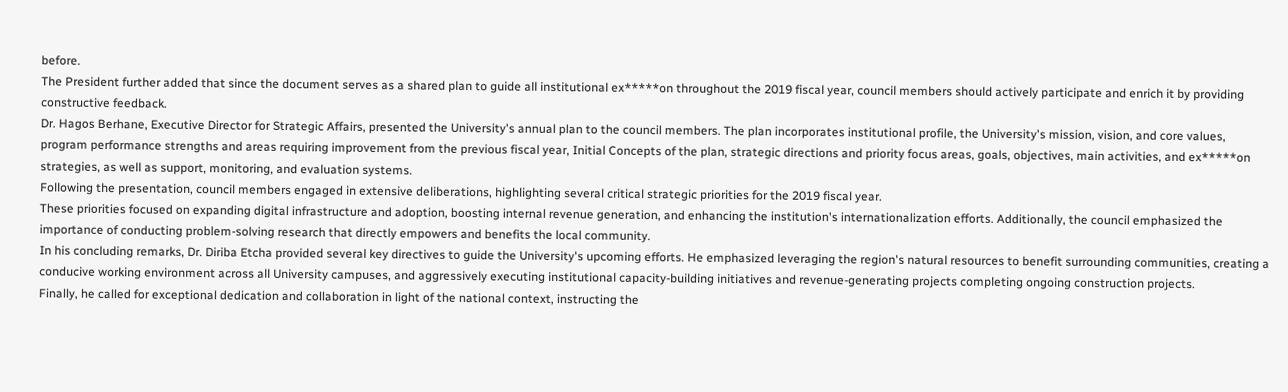before.
The President further added that since the document serves as a shared plan to guide all institutional ex*****on throughout the 2019 fiscal year, council members should actively participate and enrich it by providing constructive feedback.
Dr. Hagos Berhane, Executive Director for Strategic Affairs, presented the University's annual plan to the council members. The plan incorporates institutional profile, the University's mission, vision, and core values, program performance strengths and areas requiring improvement from the previous fiscal year, Initial Concepts of the plan, strategic directions and priority focus areas, goals, objectives, main activities, and ex*****on strategies, as well as support, monitoring, and evaluation systems.
Following the presentation, council members engaged in extensive deliberations, highlighting several critical strategic priorities for the 2019 fiscal year.
These priorities focused on expanding digital infrastructure and adoption, boosting internal revenue generation, and enhancing the institution's internationalization efforts. Additionally, the council emphasized the importance of conducting problem-solving research that directly empowers and benefits the local community.
In his concluding remarks, Dr. Diriba Etcha provided several key directives to guide the University's upcoming efforts. He emphasized leveraging the region's natural resources to benefit surrounding communities, creating a conducive working environment across all University campuses, and aggressively executing institutional capacity-building initiatives and revenue-generating projects completing ongoing construction projects.
Finally, he called for exceptional dedication and collaboration in light of the national context, instructing the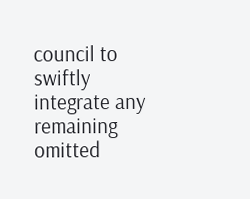council to swiftly integrate any remaining omitted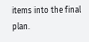items into the final plan.